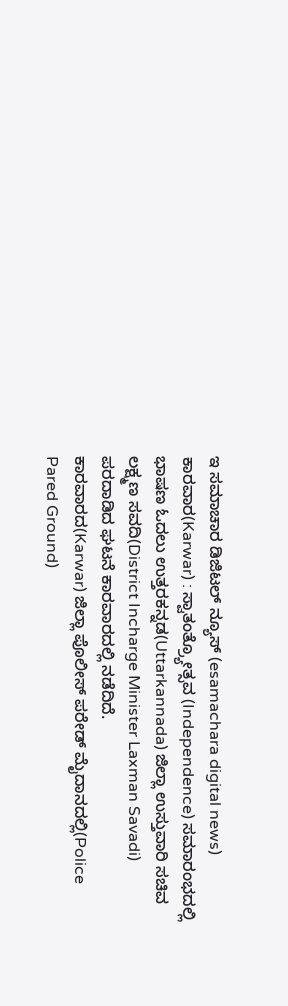ಇ ಸಮಾಚಾರ ಡಿಜಿಟಲ್ ನ್ಯೂಸ್ (esamachara digital news) ಕಾರವಾರ(Karwar) : ಸ್ವಾತಂತ್ರ್ಯೋತ್ಸವ (Independence) ಸಮಾರಂಭದಲ್ಲಿ ಭಾಷಣ ಓದಲು ಉತ್ತರಕನ್ನಡ(Uttarkannada) ಜಿಲ್ಲಾ ಉಸ್ತುವಾರಿ ಸಚಿವ ಲಕ್ಷ್ಮಣ ಸವದಿ(District Incharge Minister Laxman Savadi) ಪರದಾಡಿದ ಘಟನೆ ಕಾರವಾರದಲ್ಲಿ ನಡೆದಿದೆ.
ಕಾರವಾರದ(Karwar) ಜಿಲ್ಲಾ ಪೊಲೀಸ್ ಪರೇಡ್ ಮೈದಾನದಲ್ಲಿ(Police Pared Ground)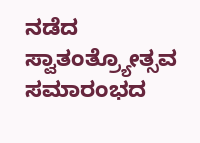ನಡೆದ ಸ್ವಾತಂತ್ರ್ಯೋತ್ಸವ ಸಮಾರಂಭದ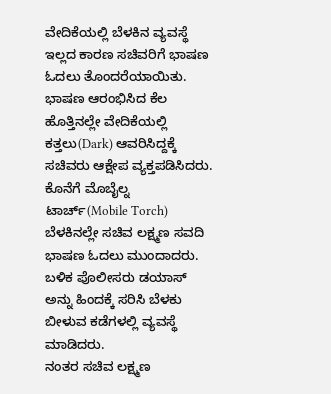ವೇದಿಕೆಯಲ್ಲಿ ಬೆಳಕಿನ ವ್ಯವಸ್ಥೆ ಇಲ್ಲದ ಕಾರಣ ಸಚಿವರಿಗೆ ಭಾಷಣ ಓದಲು ತೊಂದರೆಯಾಯಿತು. ಭಾಷಣ ಆರಂಭಿಸಿದ ಕೆಲ ಹೊತ್ತಿನಲ್ಲೇ ವೇದಿಕೆಯಲ್ಲಿ ಕತ್ತಲು(Dark) ಆವರಿಸಿದ್ದಕ್ಕೆ ಸಚಿವರು ಆಕ್ಷೇಪ ವ್ಯಕ್ತಪಡಿಸಿದರು.
ಕೊನೆಗೆ ಮೊಬೈಲ್ನ ಟಾರ್ಚ್(Mobile Torch) ಬೆಳಕಿನಲ್ಲೇ ಸಚಿವ ಲಕ್ಷ್ಮಣ ಸವದಿ ಭಾಷಣ ಓದಲು ಮುಂದಾದರು. ಬಳಿಕ ಪೊಲೀಸರು ಡಯಾಸ್ ಅನ್ನು ಹಿಂದಕ್ಕೆ ಸರಿಸಿ ಬೆಳಕು ಬೀಳುವ ಕಡೆಗಳಲ್ಲಿ ವ್ಯವಸ್ಥೆ ಮಾಡಿದರು.
ನಂತರ ಸಚಿವ ಲಕ್ಷ್ಮಣ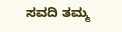ಸವದಿ ತಮ್ಮ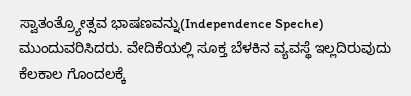ಸ್ವಾತಂತ್ರ್ಯೋತ್ಸವ ಭಾಷಣವನ್ನು(Independence Speche) ಮುಂದುವರಿಸಿದರು. ವೇದಿಕೆಯಲ್ಲಿ ಸೂಕ್ತ ಬೆಳಕಿನ ವ್ಯವಸ್ಥೆ ಇಲ್ಲದಿರುವುದು ಕೆಲಕಾಲ ಗೊಂದಲಕ್ಕೆ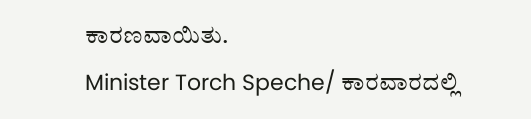ಕಾರಣವಾಯಿತು.
Minister Torch Speche/ ಕಾರವಾರದಲ್ಲಿ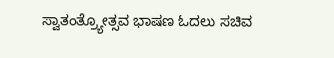ಸ್ವಾತಂತ್ರ್ಯೋತ್ಸವ ಭಾಷಣ ಓದಲು ಸಚಿವ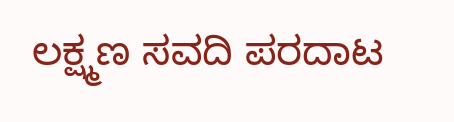ಲಕ್ಷ್ಮಣ ಸವದಿ ಪರದಾಟ